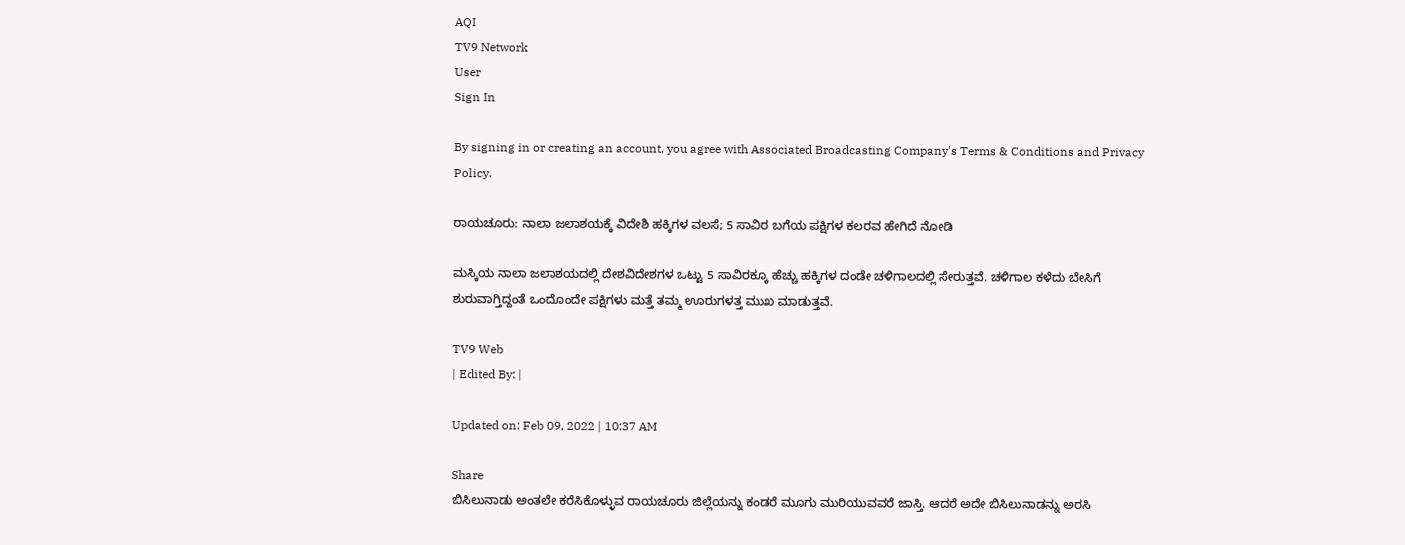AQI
TV9 Network
User
Sign In

By signing in or creating an account, you agree with Associated Broadcasting Company's Terms & Conditions and Privacy Policy.

ರಾಯಚೂರು: ನಾಲಾ ಜಲಾಶಯಕ್ಕೆ ವಿದೇಶಿ ಹಕ್ಕಿಗಳ ವಲಸೆ; 5 ಸಾವಿರ ಬಗೆಯ ಪಕ್ಷಿಗಳ ಕಲರವ ಹೇಗಿದೆ ನೋಡಿ

ಮಸ್ಕಿಯ ನಾಲಾ ಜಲಾಶಯದಲ್ಲಿ ದೇಶವಿದೇಶಗಳ ಒಟ್ಟು 5 ಸಾವಿರಕ್ಕೂ ಹೆಚ್ಚು ಹಕ್ಕಿಗಳ ದಂಡೇ ಚಳಿಗಾಲದಲ್ಲಿ ಸೇರುತ್ತವೆ. ಚಳಿಗಾಲ ಕಳೆದು ಬೇಸಿಗೆ ಶುರುವಾಗ್ತಿದ್ದಂತೆ ಒಂದೊಂದೇ ಪಕ್ಷಿಗಳು ಮತ್ತೆ ತಮ್ಮ ಊರುಗಳತ್ತ ಮುಖ ಮಾಡುತ್ತವೆ.

TV9 Web
| Edited By: |

Updated on: Feb 09, 2022 | 10:37 AM

Share
ಬಿಸಿಲುನಾಡು ಅಂತಲೇ ಕರೆಸಿಕೊಳ್ಳುವ ರಾಯಚೂರು ಜಿಲ್ಲೆಯನ್ನು ಕಂಡರೆ ಮೂಗು ಮುರಿಯುವವರೆ ಜಾಸ್ತಿ. ಆದರೆ ಅದೇ ಬಿಸಿಲುನಾಡನ್ನು ಅರಸಿ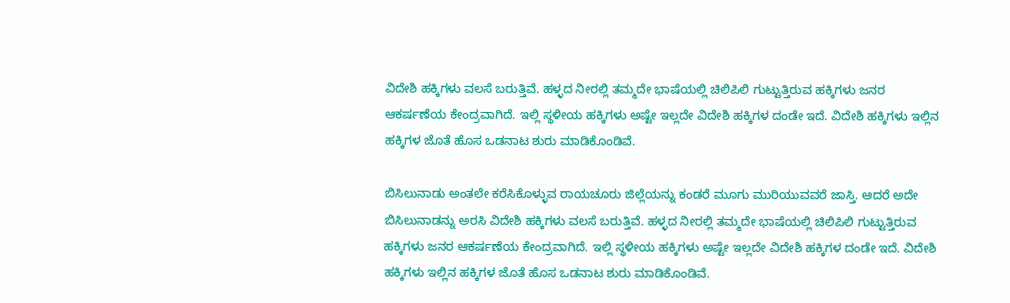ವಿದೇಶಿ ಹಕ್ಕಿಗಳು ವಲಸೆ ಬರುತ್ತಿವೆ. ಹಳ್ಳದ ನೀರಲ್ಲಿ ತಮ್ಮದೇ ಭಾಷೆಯಲ್ಲಿ ಚಿಲಿಪಿಲಿ ಗುಟ್ಟುತ್ತಿರುವ ಹಕ್ಕಿಗಳು ಜನರ ಆಕರ್ಷಣೆಯ ಕೇಂದ್ರವಾಗಿದೆ. ಇಲ್ಲಿ ಸ್ಥಳೀಯ ಹಕ್ಕಿಗಳು ಅಷ್ಟೇ ಇಲ್ಲದೇ ವಿದೇಶಿ ಹಕ್ಕಿಗಳ ದಂಡೇ ಇದೆ. ವಿದೇಶಿ ಹಕ್ಕಿಗಳು ಇಲ್ಲಿನ ಹಕ್ಕಿಗಳ ಜೊತೆ ಹೊಸ ಒಡನಾಟ ಶುರು ಮಾಡಿಕೊಂಡಿವೆ.

ಬಿಸಿಲುನಾಡು ಅಂತಲೇ ಕರೆಸಿಕೊಳ್ಳುವ ರಾಯಚೂರು ಜಿಲ್ಲೆಯನ್ನು ಕಂಡರೆ ಮೂಗು ಮುರಿಯುವವರೆ ಜಾಸ್ತಿ. ಆದರೆ ಅದೇ ಬಿಸಿಲುನಾಡನ್ನು ಅರಸಿ ವಿದೇಶಿ ಹಕ್ಕಿಗಳು ವಲಸೆ ಬರುತ್ತಿವೆ. ಹಳ್ಳದ ನೀರಲ್ಲಿ ತಮ್ಮದೇ ಭಾಷೆಯಲ್ಲಿ ಚಿಲಿಪಿಲಿ ಗುಟ್ಟುತ್ತಿರುವ ಹಕ್ಕಿಗಳು ಜನರ ಆಕರ್ಷಣೆಯ ಕೇಂದ್ರವಾಗಿದೆ. ಇಲ್ಲಿ ಸ್ಥಳೀಯ ಹಕ್ಕಿಗಳು ಅಷ್ಟೇ ಇಲ್ಲದೇ ವಿದೇಶಿ ಹಕ್ಕಿಗಳ ದಂಡೇ ಇದೆ. ವಿದೇಶಿ ಹಕ್ಕಿಗಳು ಇಲ್ಲಿನ ಹಕ್ಕಿಗಳ ಜೊತೆ ಹೊಸ ಒಡನಾಟ ಶುರು ಮಾಡಿಕೊಂಡಿವೆ.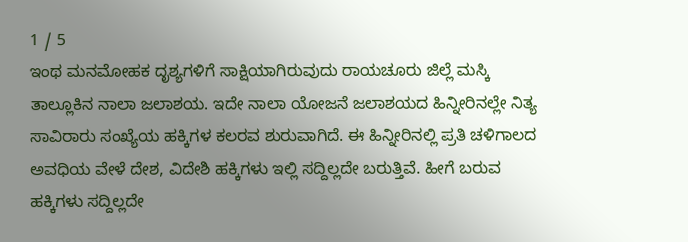1 / 5
ಇಂಥ ಮನಮೋಹಕ ದೃಶ್ಯಗಳಿಗೆ ಸಾಕ್ಷಿಯಾಗಿರುವುದು ರಾಯಚೂರು ಜಿಲ್ಲೆ ಮಸ್ಕಿ ತಾಲ್ಲೂಕಿನ ನಾಲಾ ಜಲಾಶಯ. ಇದೇ ನಾಲಾ ಯೋಜನೆ ಜಲಾಶಯದ ಹಿನ್ನೀರಿನಲ್ಲೇ ನಿತ್ಯ ಸಾವಿರಾರು ಸಂಖ್ಯೆಯ ಹಕ್ಕಿಗಳ ಕಲರವ ಶುರುವಾಗಿದೆ. ಈ ಹಿನ್ನೀರಿನಲ್ಲಿ ಪ್ರತಿ ಚಳಿಗಾಲದ ಅವಧಿಯ ವೇಳೆ ದೇಶ, ವಿದೇಶಿ ಹಕ್ಕಿಗಳು ಇಲ್ಲಿ ಸದ್ದಿಲ್ಲದೇ ಬರುತ್ತಿವೆ. ಹೀಗೆ ಬರುವ ಹಕ್ಕಿಗಳು ಸದ್ದಿಲ್ಲದೇ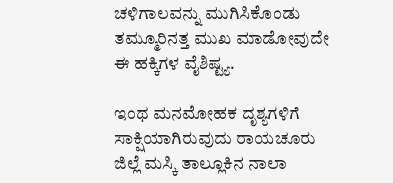ಚಳಿಗಾಲವನ್ನು ಮುಗಿಸಿಕೊಂಡು ತಮ್ಮೂರಿನತ್ತ ಮುಖ ಮಾಡೋವುದೇ ಈ ಹಕ್ಕಿಗಳ ವೈಶಿಷ್ಟ್ಯ.

ಇಂಥ ಮನಮೋಹಕ ದೃಶ್ಯಗಳಿಗೆ ಸಾಕ್ಷಿಯಾಗಿರುವುದು ರಾಯಚೂರು ಜಿಲ್ಲೆ ಮಸ್ಕಿ ತಾಲ್ಲೂಕಿನ ನಾಲಾ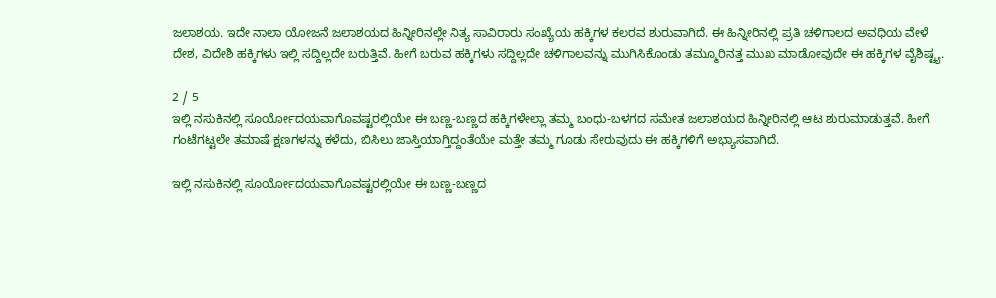ಜಲಾಶಯ. ಇದೇ ನಾಲಾ ಯೋಜನೆ ಜಲಾಶಯದ ಹಿನ್ನೀರಿನಲ್ಲೇ ನಿತ್ಯ ಸಾವಿರಾರು ಸಂಖ್ಯೆಯ ಹಕ್ಕಿಗಳ ಕಲರವ ಶುರುವಾಗಿದೆ. ಈ ಹಿನ್ನೀರಿನಲ್ಲಿ ಪ್ರತಿ ಚಳಿಗಾಲದ ಅವಧಿಯ ವೇಳೆ ದೇಶ, ವಿದೇಶಿ ಹಕ್ಕಿಗಳು ಇಲ್ಲಿ ಸದ್ದಿಲ್ಲದೇ ಬರುತ್ತಿವೆ. ಹೀಗೆ ಬರುವ ಹಕ್ಕಿಗಳು ಸದ್ದಿಲ್ಲದೇ ಚಳಿಗಾಲವನ್ನು ಮುಗಿಸಿಕೊಂಡು ತಮ್ಮೂರಿನತ್ತ ಮುಖ ಮಾಡೋವುದೇ ಈ ಹಕ್ಕಿಗಳ ವೈಶಿಷ್ಟ್ಯ.

2 / 5
ಇಲ್ಲಿ ನಸುಕಿನಲ್ಲಿ ಸೂರ್ಯೋದಯವಾಗೊವಷ್ಟರಲ್ಲಿಯೇ ಈ ಬಣ್ಣ-ಬಣ್ಣದ ಹಕ್ಕಿಗಳೇಲ್ಲಾ ತಮ್ಮ ಬಂಧು-ಬಳಗದ ಸಮೇತ ಜಲಾಶಯದ ಹಿನ್ನೀರಿನಲ್ಲಿ ಆಟ ಶುರುಮಾಡುತ್ತವೆ. ಹೀಗೆ ಗಂಟೆಗಟ್ಟಲೇ ತಮಾಷೆ ಕ್ಷಣಗಳನ್ನು ಕಳೆದು, ಬಿಸಿಲು ಜಾಸ್ತಿಯಾಗ್ತಿದ್ದಂತೆಯೇ ಮತ್ತೇ ತಮ್ಮ ಗೂಡು ಸೇರುವುದು ಈ ಹಕ್ಕಿಗಳಿಗೆ ಅಭ್ಯಾಸವಾಗಿದೆ.

ಇಲ್ಲಿ ನಸುಕಿನಲ್ಲಿ ಸೂರ್ಯೋದಯವಾಗೊವಷ್ಟರಲ್ಲಿಯೇ ಈ ಬಣ್ಣ-ಬಣ್ಣದ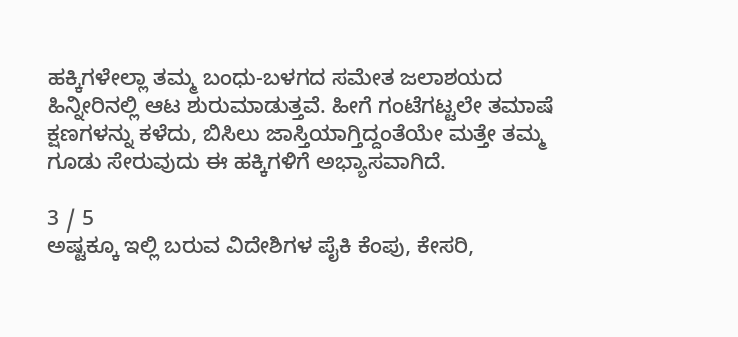ಹಕ್ಕಿಗಳೇಲ್ಲಾ ತಮ್ಮ ಬಂಧು-ಬಳಗದ ಸಮೇತ ಜಲಾಶಯದ ಹಿನ್ನೀರಿನಲ್ಲಿ ಆಟ ಶುರುಮಾಡುತ್ತವೆ. ಹೀಗೆ ಗಂಟೆಗಟ್ಟಲೇ ತಮಾಷೆ ಕ್ಷಣಗಳನ್ನು ಕಳೆದು, ಬಿಸಿಲು ಜಾಸ್ತಿಯಾಗ್ತಿದ್ದಂತೆಯೇ ಮತ್ತೇ ತಮ್ಮ ಗೂಡು ಸೇರುವುದು ಈ ಹಕ್ಕಿಗಳಿಗೆ ಅಭ್ಯಾಸವಾಗಿದೆ.

3 / 5
ಅಷ್ಟಕ್ಕೂ ಇಲ್ಲಿ ಬರುವ ವಿದೇಶಿಗಳ ಪೈಕಿ ಕೆಂಪು, ಕೇಸರಿ,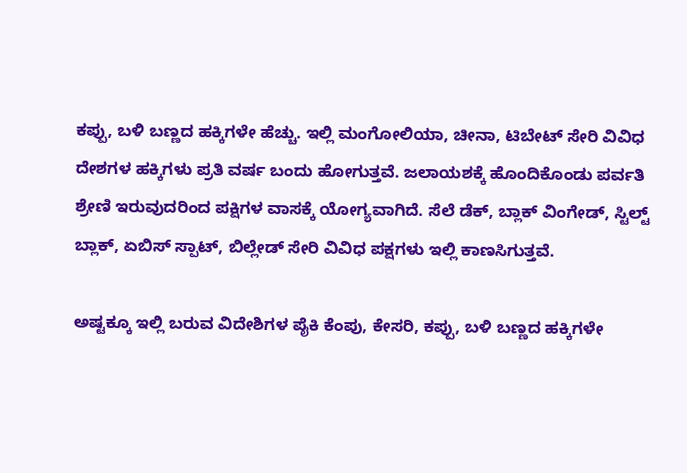ಕಪ್ಪು, ಬಳಿ ಬಣ್ಣದ ಹಕ್ಕಿಗಳೇ ಹೆಚ್ಚು. ಇಲ್ಲಿ ಮಂಗೋಲಿಯಾ, ಚೀನಾ, ಟಿಬೇಟ್ ಸೇರಿ ವಿವಿಧ ದೇಶಗಳ ಹಕ್ಕಿಗಳು ಪ್ರತಿ ವರ್ಷ ಬಂದು ಹೋಗುತ್ತವೆ. ಜಲಾಯಶಕ್ಕೆ ಹೊಂದಿಕೊಂಡು ಪರ್ವತಿ ಶ್ರೇಣಿ ಇರುವುದರಿಂದ ಪಕ್ಷಿಗಳ ವಾಸಕ್ಕೆ ಯೋಗ್ಯವಾಗಿದೆ. ಸೆಲೆ ಡೆಕ್, ಬ್ಲಾಕ್ ವಿಂಗೇಡ್, ಸ್ಟಿಲ್ಟ್ ಬ್ಲಾಕ್, ಏಬಿಸ್ ಸ್ಪಾಟ್, ಬಿಲ್ಲೇಡ್ ಸೇರಿ ವಿವಿಧ ಪಕ್ಷಗಳು ಇಲ್ಲಿ ಕಾಣಸಿಗುತ್ತವೆ.

ಅಷ್ಟಕ್ಕೂ ಇಲ್ಲಿ ಬರುವ ವಿದೇಶಿಗಳ ಪೈಕಿ ಕೆಂಪು, ಕೇಸರಿ, ಕಪ್ಪು, ಬಳಿ ಬಣ್ಣದ ಹಕ್ಕಿಗಳೇ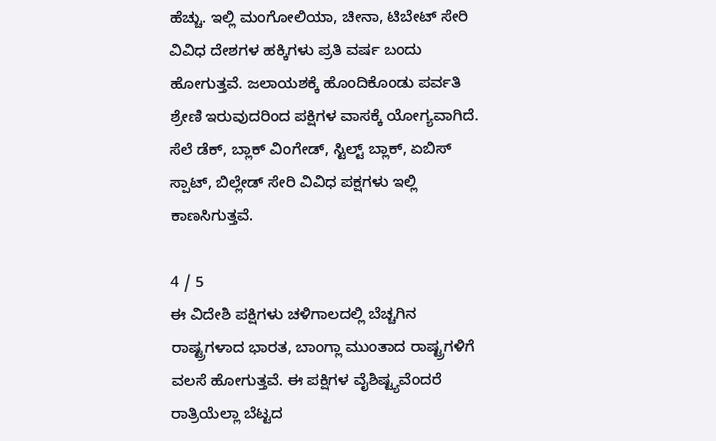ಹೆಚ್ಚು. ಇಲ್ಲಿ ಮಂಗೋಲಿಯಾ, ಚೀನಾ, ಟಿಬೇಟ್ ಸೇರಿ ವಿವಿಧ ದೇಶಗಳ ಹಕ್ಕಿಗಳು ಪ್ರತಿ ವರ್ಷ ಬಂದು ಹೋಗುತ್ತವೆ. ಜಲಾಯಶಕ್ಕೆ ಹೊಂದಿಕೊಂಡು ಪರ್ವತಿ ಶ್ರೇಣಿ ಇರುವುದರಿಂದ ಪಕ್ಷಿಗಳ ವಾಸಕ್ಕೆ ಯೋಗ್ಯವಾಗಿದೆ. ಸೆಲೆ ಡೆಕ್, ಬ್ಲಾಕ್ ವಿಂಗೇಡ್, ಸ್ಟಿಲ್ಟ್ ಬ್ಲಾಕ್, ಏಬಿಸ್ ಸ್ಪಾಟ್, ಬಿಲ್ಲೇಡ್ ಸೇರಿ ವಿವಿಧ ಪಕ್ಷಗಳು ಇಲ್ಲಿ ಕಾಣಸಿಗುತ್ತವೆ.

4 / 5
ಈ ವಿದೇಶಿ ಪಕ್ಷಿಗಳು ಚಳಿಗಾಲದಲ್ಲಿ ಬೆಚ್ಚಗಿನ ರಾಷ್ಟ್ರಗಳಾದ ಭಾರತ, ಬಾಂಗ್ಲಾ ಮುಂತಾದ ರಾಷ್ಟ್ರಗಳಿಗೆ ವಲಸೆ ಹೋಗುತ್ತವೆ. ಈ ಪಕ್ಷಿಗಳ ವೈಶಿಷ್ಟ್ಯವೆಂದರೆ ರಾತ್ರಿಯೆಲ್ಲಾ ಬೆಟ್ಟದ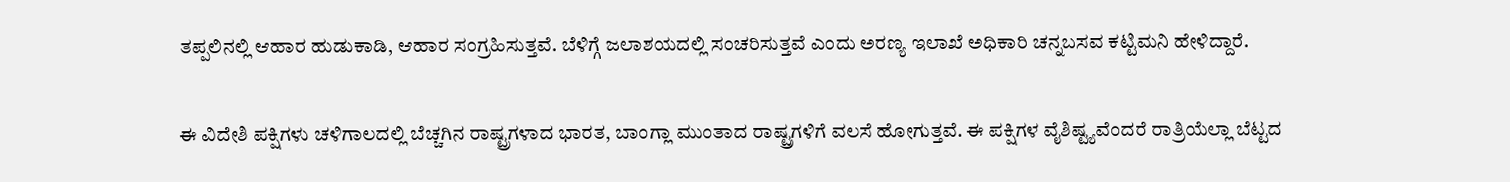ತಪ್ಪಲಿನಲ್ಲಿ ಆಹಾರ ಹುಡುಕಾಡಿ, ಆಹಾರ ಸಂಗ್ರಹಿಸುತ್ತವೆ. ಬೆಳಿಗ್ಗೆ ಜಲಾಶಯದಲ್ಲಿ ಸಂಚರಿಸುತ್ತವೆ ಎಂದು ಅರಣ್ಯ ಇಲಾಖೆ ಅಧಿಕಾರಿ ಚನ್ನಬಸವ ಕಟ್ಟಿಮನಿ ಹೇಳಿದ್ದಾರೆ.

ಈ ವಿದೇಶಿ ಪಕ್ಷಿಗಳು ಚಳಿಗಾಲದಲ್ಲಿ ಬೆಚ್ಚಗಿನ ರಾಷ್ಟ್ರಗಳಾದ ಭಾರತ, ಬಾಂಗ್ಲಾ ಮುಂತಾದ ರಾಷ್ಟ್ರಗಳಿಗೆ ವಲಸೆ ಹೋಗುತ್ತವೆ. ಈ ಪಕ್ಷಿಗಳ ವೈಶಿಷ್ಟ್ಯವೆಂದರೆ ರಾತ್ರಿಯೆಲ್ಲಾ ಬೆಟ್ಟದ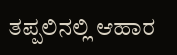ತಪ್ಪಲಿನಲ್ಲಿ ಆಹಾರ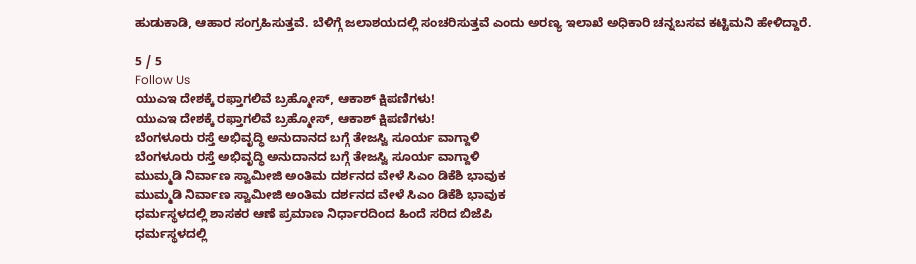ಹುಡುಕಾಡಿ, ಆಹಾರ ಸಂಗ್ರಹಿಸುತ್ತವೆ. ಬೆಳಿಗ್ಗೆ ಜಲಾಶಯದಲ್ಲಿ ಸಂಚರಿಸುತ್ತವೆ ಎಂದು ಅರಣ್ಯ ಇಲಾಖೆ ಅಧಿಕಾರಿ ಚನ್ನಬಸವ ಕಟ್ಟಿಮನಿ ಹೇಳಿದ್ದಾರೆ.

5 / 5
Follow Us
ಯುಎಇ ದೇಶಕ್ಕೆ ರಫ್ತಾಗಲಿವೆ ಬ್ರಹ್ಮೋಸ್, ಆಕಾಶ್ ಕ್ಷಿಪಣಿಗಳು!
ಯುಎಇ ದೇಶಕ್ಕೆ ರಫ್ತಾಗಲಿವೆ ಬ್ರಹ್ಮೋಸ್, ಆಕಾಶ್ ಕ್ಷಿಪಣಿಗಳು!
ಬೆಂಗಳೂರು ರಸ್ತೆ ಅಭಿವೃದ್ಧಿ ಅನುದಾನದ ಬಗ್ಗೆ ತೇಜಸ್ವಿ ಸೂರ್ಯ ವಾಗ್ದಾಳಿ
ಬೆಂಗಳೂರು ರಸ್ತೆ ಅಭಿವೃದ್ಧಿ ಅನುದಾನದ ಬಗ್ಗೆ ತೇಜಸ್ವಿ ಸೂರ್ಯ ವಾಗ್ದಾಳಿ
ಮುಮ್ಮಡಿ ನಿರ್ವಾಣ ಸ್ವಾಮೀಜಿ ಅಂತಿಮ ದರ್ಶನದ ವೇಳೆ ಸಿಎಂ ಡಿಕೆಶಿ ಭಾವುಕ
ಮುಮ್ಮಡಿ ನಿರ್ವಾಣ ಸ್ವಾಮೀಜಿ ಅಂತಿಮ ದರ್ಶನದ ವೇಳೆ ಸಿಎಂ ಡಿಕೆಶಿ ಭಾವುಕ
ಧರ್ಮಸ್ಥಳದಲ್ಲಿ ಶಾಸಕರ ಆಣೆ ಪ್ರಮಾಣ ನಿರ್ಧಾರದಿಂದ ಹಿಂದೆ ಸರಿದ ಬಿಜೆಪಿ
ಧರ್ಮಸ್ಥಳದಲ್ಲಿ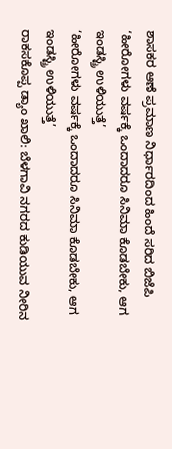ಶಾಸಕರ ಆಣೆ ಪ್ರಮಾಣ ನಿರ್ಧಾರದಿಂದ ಹಿಂದೆ ಸರಿದ ಬಿಜೆಪಿ
‘ಹೀರೋಗಳು ವರ್ಷಕ್ಕೆ ಒಂದಾದರೂ ಸಿನಿಮಾ ಕೊಡಬೇಕು, ಆಗ ಇಂಡಸ್ಟ್ರಿ ಉಳಿಯುತ್ತೆ’
‘ಹೀರೋಗಳು ವರ್ಷಕ್ಕೆ ಒಂದಾದರೂ ಸಿನಿಮಾ ಕೊಡಬೇಕು, ಆಗ ಇಂಡಸ್ಟ್ರಿ ಉಳಿಯುತ್ತೆ’
ರಾಕಸಕೊಪ್ಪ ಡ್ಯಾಂ ಖಾಲಿ: ಬೆಳಗಾವಿ ನಗರದ ಕುಡಿಯುವ ನೀರಿನ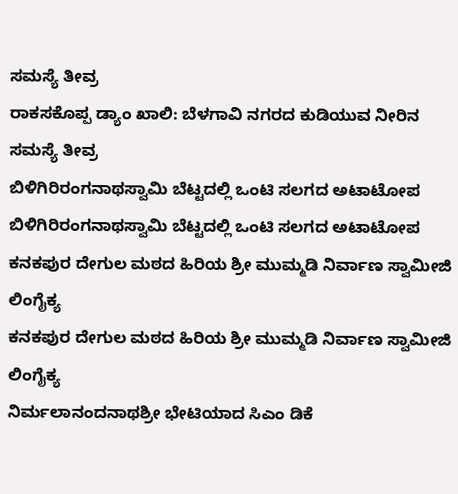ಸಮಸ್ಯೆ ತೀವ್ರ
ರಾಕಸಕೊಪ್ಪ ಡ್ಯಾಂ ಖಾಲಿ: ಬೆಳಗಾವಿ ನಗರದ ಕುಡಿಯುವ ನೀರಿನ ಸಮಸ್ಯೆ ತೀವ್ರ
ಬಿಳಿಗಿರಿರಂಗನಾಥಸ್ವಾಮಿ ಬೆಟ್ಟದಲ್ಲಿ ಒಂಟಿ ಸಲಗದ ಅಟಾಟೋಪ
ಬಿಳಿಗಿರಿರಂಗನಾಥಸ್ವಾಮಿ ಬೆಟ್ಟದಲ್ಲಿ ಒಂಟಿ ಸಲಗದ ಅಟಾಟೋಪ
ಕನಕಪುರ ದೇಗುಲ ಮಠದ ಹಿರಿಯ ಶ್ರೀ ಮುಮ್ಮಡಿ ನಿರ್ವಾಣ ಸ್ವಾಮೀಜಿ ಲಿಂಗೈಕ್ಯ
ಕನಕಪುರ ದೇಗುಲ ಮಠದ ಹಿರಿಯ ಶ್ರೀ ಮುಮ್ಮಡಿ ನಿರ್ವಾಣ ಸ್ವಾಮೀಜಿ ಲಿಂಗೈಕ್ಯ
ನಿರ್ಮಲಾನಂದನಾಥಶ್ರೀ ಭೇಟಿಯಾದ ಸಿಎಂ ಡಿಕೆ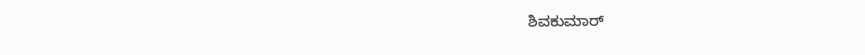ಶಿವಕುಮಾರ್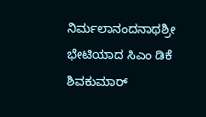ನಿರ್ಮಲಾನಂದನಾಥಶ್ರೀ ಭೇಟಿಯಾದ ಸಿಎಂ ಡಿಕೆ ಶಿವಕುಮಾರ್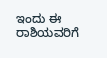ಇಂದು ಈ ರಾಶಿಯವರಿಗೆ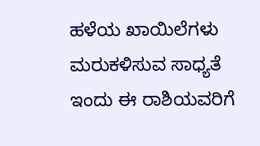ಹಳೆಯ ಖಾಯಿಲೆಗಳು ಮರುಕಳಿಸುವ ಸಾಧ್ಯತೆ
ಇಂದು ಈ ರಾಶಿಯವರಿಗೆ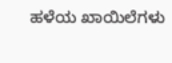ಹಳೆಯ ಖಾಯಿಲೆಗಳು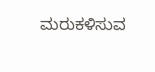ಮರುಕಳಿಸುವ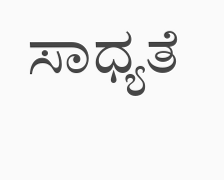ಸಾಧ್ಯತೆ